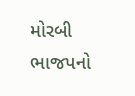મોરબી ભાજપનો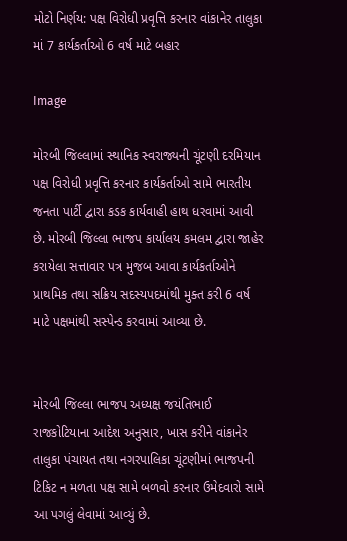મોટો નિર્ણય: પક્ષ વિરોધી પ્રવૃત્તિ કરનાર વાંકાનેર તાલુકા માં 7 કાર્યકર્તાઓ 6 વર્ષ માટે બહાર

Image

મોરબી જિલ્લામાં સ્થાનિક સ્વરાજ્યની ચૂંટણી દરમિયાન પક્ષ વિરોધી પ્રવૃત્તિ કરનાર કાર્યકર્તાઓ સામે ભારતીય જનતા પાર્ટી દ્વારા કડક કાર્યવાહી હાથ ધરવામાં આવી છે. મોરબી જિલ્લા ભાજપ કાર્યાલય કમલમ દ્વારા જાહેર કરાયેલા સત્તાવાર પત્ર મુજબ આવા કાર્યકર્તાઓને પ્રાથમિક તથા સક્રિય સદસ્યપદમાંથી મુક્ત કરી 6 વર્ષ માટે પક્ષમાંથી સસ્પેન્ડ કરવામાં આવ્યા છે.


મોરબી જિલ્લા ભાજપ અધ્યક્ષ જયંતિભાઈ રાજકોટિયાના આદેશ અનુસાર, ખાસ કરીને વાંકાનેર તાલુકા પંચાયત તથા નગરપાલિકા ચૂંટણીમાં ભાજપની ટિકિટ ન મળતા પક્ષ સામે બળવો કરનાર ઉમેદવારો સામે આ પગલું લેવામાં આવ્યું છે.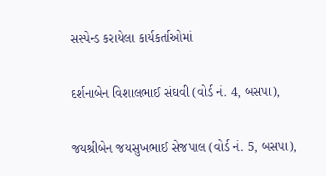સસ્પેન્ડ કરાયેલા કાર્યકર્તાઓમાં

દર્શનાબેન વિશાલભાઈ સંઘવી (વોર્ડ નં. 4, બસપા),

જયશ્રીબેન જયસુખભાઈ સેજપાલ (વોર્ડ નં. 5, બસપા),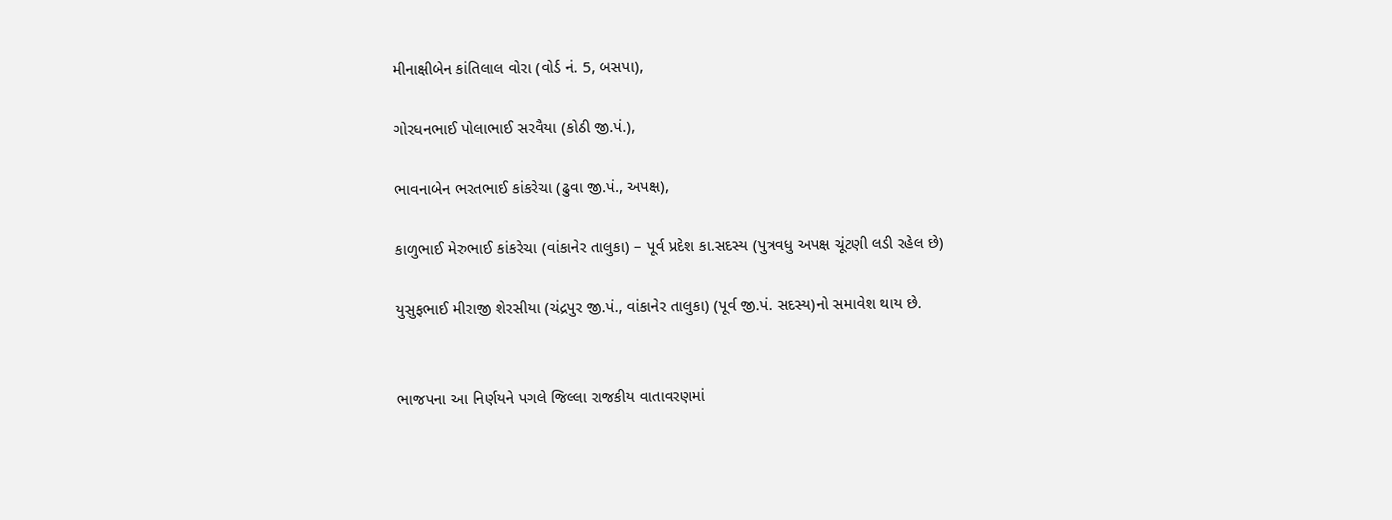મીનાક્ષીબેન કાંતિલાલ વોરા (વોર્ડ નં. 5, બસપા),

ગોરધનભાઈ પોલાભાઈ સરવૈયા (કોઠી જી.પં.),

ભાવનાબેન ભરતભાઈ કાંકરેચા (ઢુવા જી.પં., અપક્ષ),

કાળુભાઈ મેરુભાઈ કાંકરેચા (વાંકાનેર તાલુકા) – પૂર્વ પ્રદેશ કા.સદસ્ય (પુત્રવધુ અપક્ષ ચૂંટણી લડી રહેલ છે)

યુસુફભાઈ મીરાજી શેરસીયા (ચંદ્રપુર જી.પં., વાંકાનેર તાલુકા) (પૂર્વ જી.પં. સદસ્ય)નો સમાવેશ થાય છે.


ભાજપના આ નિર્ણયને પગલે જિલ્લા રાજકીય વાતાવરણમાં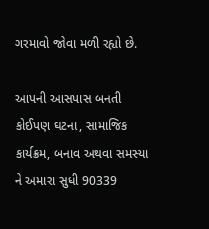ગરમાવો જોવા મળી રહ્યો છે.

આપની આસપાસ બનતી કોઈપણ ઘટના, સામાજિક કાર્યક્રમ, બનાવ અથવા સમસ્યા ને અમારા સુધી 90339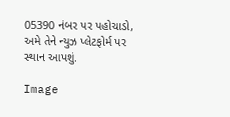05390 નંબર પર પહોચાડો, અમે તેને ન્યુઝ પ્લેટફોર્મ પર સ્થાન આપશું.

Image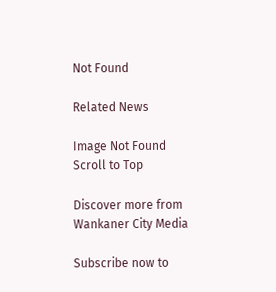Not Found

Related News

Image Not Found
Scroll to Top

Discover more from Wankaner City Media

Subscribe now to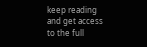keep reading and get access to the full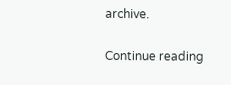archive.

Continue reading